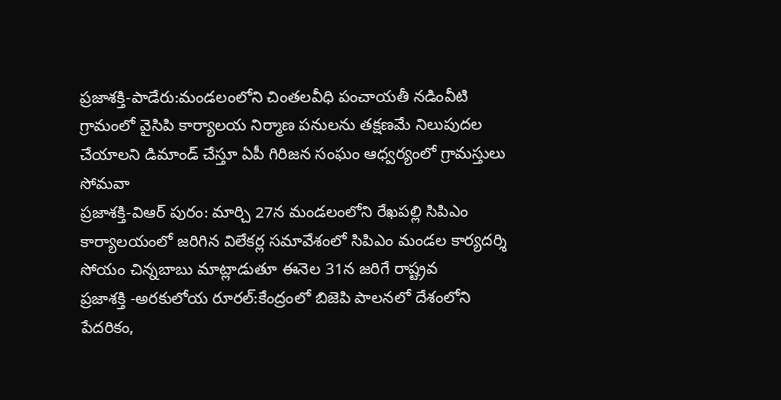ప్రజాశక్తి-పాడేరు:మండలంలోని చింతలవీధి పంచాయతీ నడింవీటి గ్రామంలో వైసిపి కార్యాలయ నిర్మాణ పనులను తక్షణమే నిలుపుదల చేయాలని డిమాండ్ చేస్తూ ఏపీ గిరిజన సంఘం ఆధ్వర్యంలో గ్రామస్తులు సోమవా
ప్రజాశక్తి-విఆర్ పురం: మార్చి 27న మండలంలోని రేఖపల్లి సిపిఎం కార్యాలయంలో జరిగిన విలేకర్ల సమావేశంలో సిపిఎం మండల కార్యదర్శి సోయం చిన్నబాబు మాట్లాడుతూ ఈనెల 31న జరిగే రాష్ట్రవ
ప్రజాశక్తి -అరకులోయ రూరల్:కేంద్రంలో బిజెపి పాలనలో దేశంలోని పేదరికం,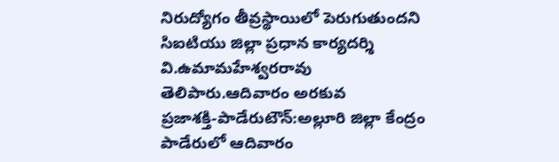నిరుద్యోగం తీవ్రస్థాయిలో పెరుగుతుందని సిఐటియు జిల్లా ప్రధాన కార్యదర్శి వి.ఉమామహేశ్వరరావు తెలిపారు.ఆదివారం అరకువ
ప్రజాశక్తి-పాడేరుటౌన్:అల్లూరి జిల్లా కేంద్రం పాడేరులో ఆదివారం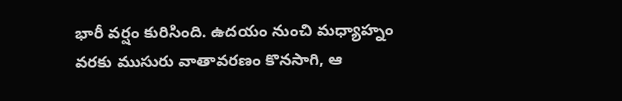భారీ వర్షం కురిసింది. ఉదయం నుంచి మధ్యాహ్నం వరకు ముసురు వాతావరణం కొనసాగి, ఆ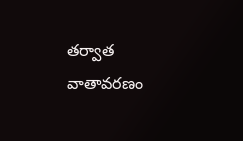తర్వాత వాతావరణం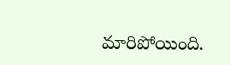మారిపోయింది.